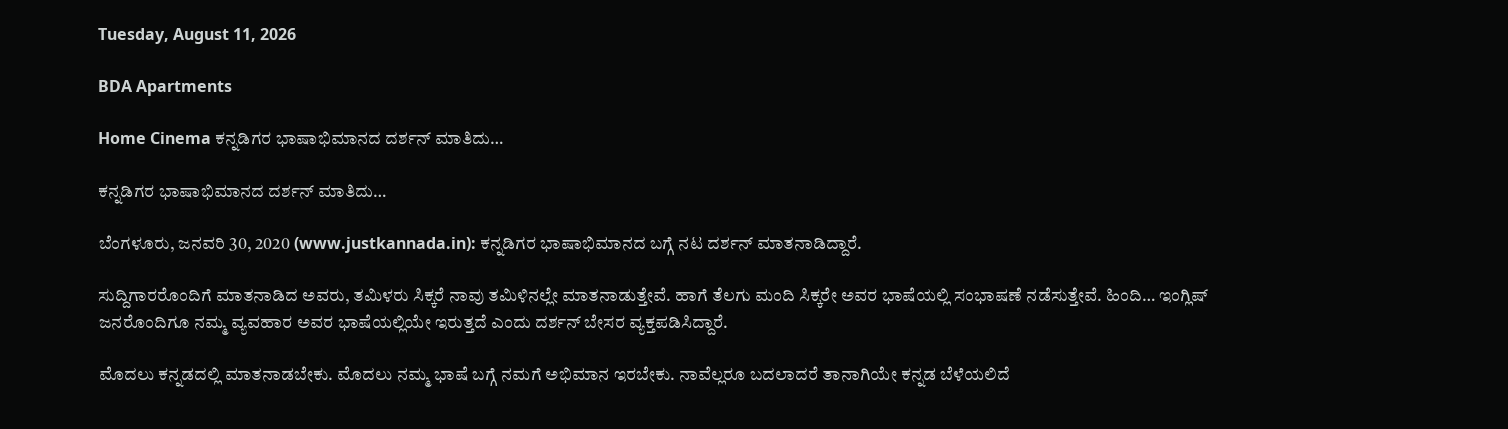Tuesday, August 11, 2026

BDA Apartments

Home Cinema ಕನ್ನಡಿಗರ ಭಾಷಾಭಿಮಾನದ ದರ್ಶನ್ ಮಾತಿದು…

ಕನ್ನಡಿಗರ ಭಾಷಾಭಿಮಾನದ ದರ್ಶನ್ ಮಾತಿದು…

ಬೆಂಗಳೂರು, ಜನವರಿ 30, 2020 (www.justkannada.in): ಕನ್ನಡಿಗರ ಭಾಷಾಭಿಮಾನದ ಬಗ್ಗೆ ನಟ ದರ್ಶನ್ ಮಾತನಾಡಿದ್ದಾರೆ.

ಸುದ್ದಿಗಾರರೊಂದಿಗೆ ಮಾತನಾಡಿದ ಅವರು, ತಮಿಳರು ಸಿಕ್ಕರೆ ನಾವು ತಮಿಳಿನಲ್ಲೇ ಮಾತನಾಡುತ್ತೇವೆ. ಹಾಗೆ ತೆಲಗು ಮಂದಿ ಸಿಕ್ಕರೇ ಅವರ ಭಾಷೆಯಲ್ಲಿ ಸಂಭಾಷಣೆ ನಡೆಸುತ್ತೇವೆ. ಹಿಂದಿ… ಇಂಗ್ಲಿಷ್ ಜನರೊಂದಿಗೂ ನಮ್ಮ ವ್ಯವಹಾರ ಅವರ ಭಾಷೆಯಲ್ಲಿಯೇ ಇರುತ್ತದೆ ಎಂದು ದರ್ಶನ್ ಬೇಸರ ವ್ಯಕ್ತಪಡಿಸಿದ್ದಾರೆ.

ಮೊದಲು ಕನ್ನಡದಲ್ಲಿ ಮಾತನಾಡಬೇಕು. ಮೊದಲು ನಮ್ಮ ಭಾಷೆ ಬಗ್ಗೆ ನಮಗೆ ಅಭಿಮಾನ ಇರಬೇಕು. ನಾವೆಲ್ಲರೂ ಬದಲಾದರೆ ತಾನಾಗಿಯೇ ಕನ್ನಡ ಬೆಳೆಯಲಿದೆ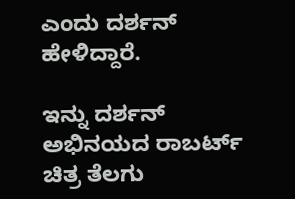ಎಂದು ದರ್ಶನ್ ಹೇಳಿದ್ದಾರೆ.

ಇನ್ನು ದರ್ಶನ್ ಅಭಿನಯದ ರಾಬರ್ಟ್ ಚಿತ್ರ ತೆಲಗು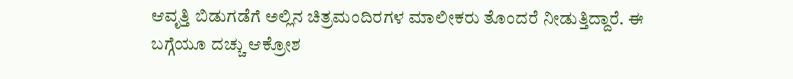ಆವೃತ್ತಿ ಬಿಡುಗಡೆಗೆ ಅಲ್ಲಿನ ಚಿತ್ರಮಂದಿರಗಳ ಮಾಲೀಕರು ತೊಂದರೆ ನೀಡುತ್ತಿದ್ದಾರೆ. ಈ ಬಗ್ಗೆಯೂ ದಚ್ಚು ಆಕ್ರೋಶ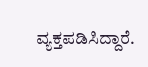ವ್ಯಕ್ತಪಡಿಸಿದ್ದಾರೆ.